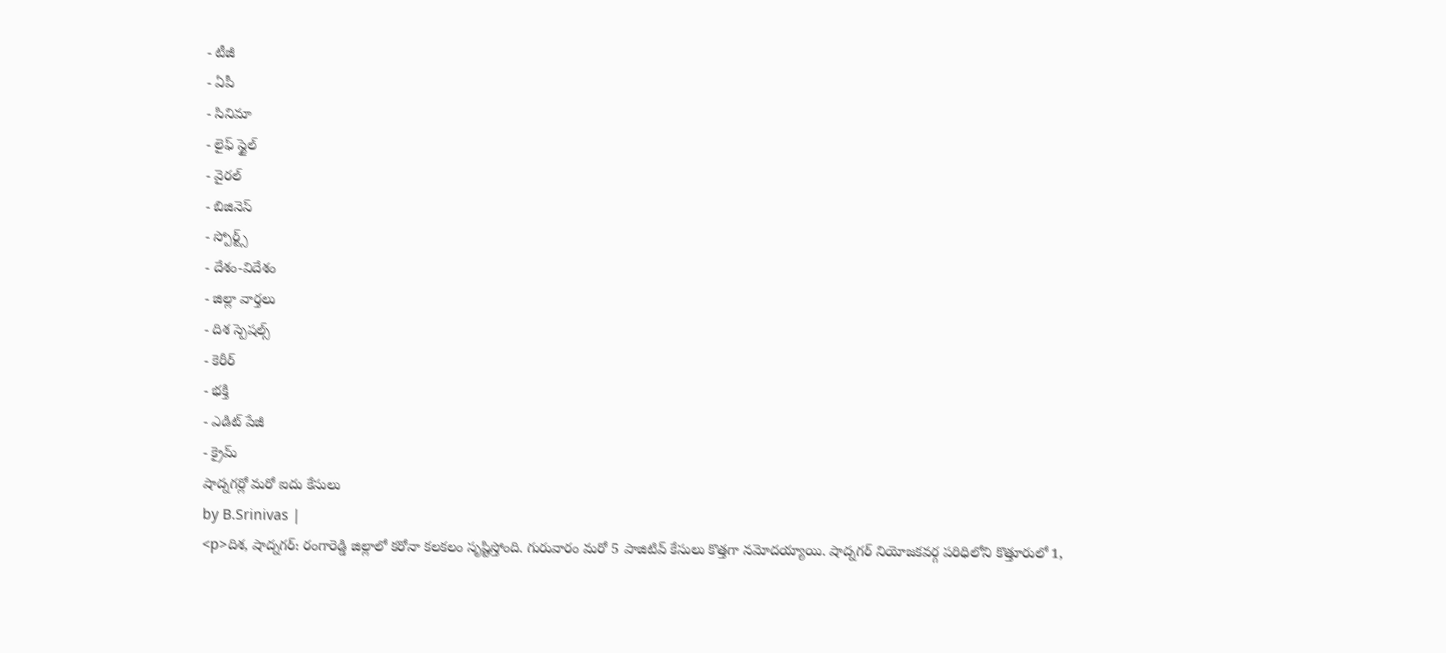- టీజీ
- ఏపీ
- సినిమా
- లైఫ్ స్టైల్
- వైరల్
- బిజినెస్
- స్పోర్ట్స్
- దేశం-విదేశం
- జిల్లా వార్తలు
- దిశ స్పెషల్స్
- కెరీర్
- భక్తి
- ఎడిట్ పేజీ
- క్రైమ్
షాద్నగర్లో మరో ఐదు కేసులు
by B.Srinivas |
<p>దిశ, షాద్నగర్: రంగారెడ్డి జిల్లాలో కరోనా కలకలం సృష్టిస్తోంది. గురువారం మరో 5 పాజిటివ్ కేసులు కొత్తగా నమోదయ్యాయి. షాద్నగర్ నియోజకవర్గ పరిధిలోని కొత్తూరులో 1,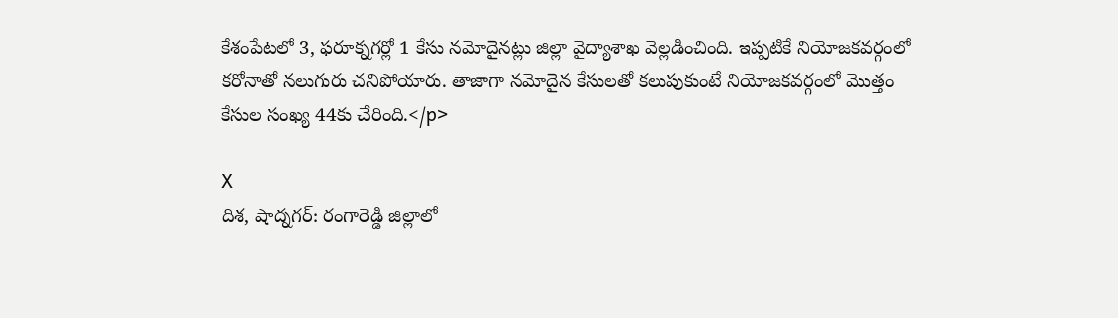కేశంపేటలో 3, ఫరూక్నగర్లో 1 కేసు నమోదైనట్లు జిల్లా వైద్యాశాఖ వెల్లడించింది. ఇప్పటికే నియోజకవర్గంలో కరోనాతో నలుగురు చనిపోయారు. తాజాగా నమోదైన కేసులతో కలుపుకుంటే నియోజకవర్గంలో మొత్తం కేసుల సంఖ్య 44కు చేరింది.</p>

X
దిశ, షాద్నగర్: రంగారెడ్డి జిల్లాలో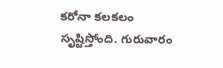కరోనా కలకలం సృష్టిస్తోంది. గురువారం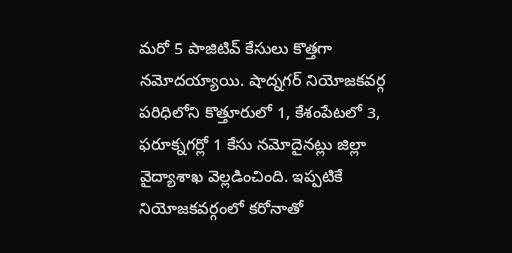మరో 5 పాజిటివ్ కేసులు కొత్తగా నమోదయ్యాయి. షాద్నగర్ నియోజకవర్గ పరిధిలోని కొత్తూరులో 1, కేశంపేటలో 3, ఫరూక్నగర్లో 1 కేసు నమోదైనట్లు జిల్లా వైద్యాశాఖ వెల్లడించింది. ఇప్పటికే నియోజకవర్గంలో కరోనాతో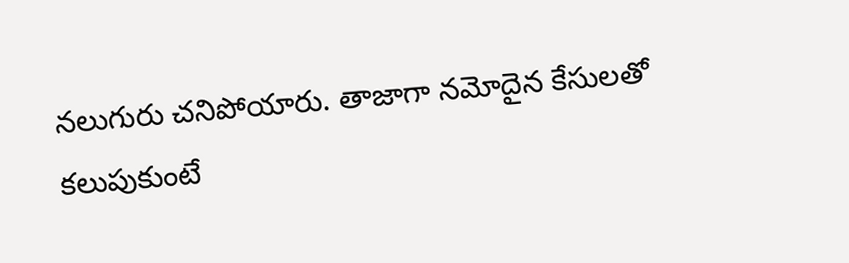నలుగురు చనిపోయారు. తాజాగా నమోదైన కేసులతో కలుపుకుంటే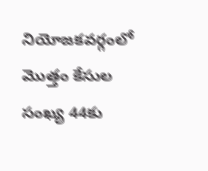నియోజకవర్గంలో మొత్తం కేసుల సంఖ్య 44కు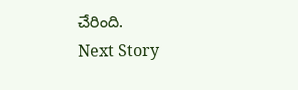చేరింది.
Next Story